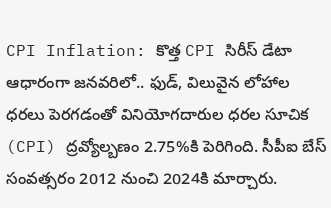CPI Inflation: కొత్త CPI సిరీస్ డేటా ఆధారంగా జనవరిలో.. ఫుడ్, విలువైన లోహాల ధరలు పెరగడంతో వినియోగదారుల ధరల సూచిక (CPI) ద్రవ్యోల్బణం 2.75%కి పెరిగింది. సీపీఐ బేస్ సంవత్సరం 2012 నుంచి 2024కి మార్చారు.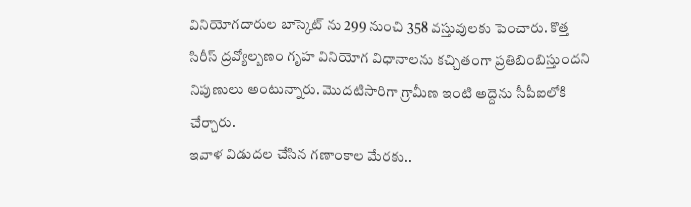వినియోగదారుల బాస్కెట్ ను 299 నుంచి 358 వస్తువులకు పెంచారు. కొత్త సిరీస్ ద్రవ్యోల్బణం గృహ వినియోగ విధానాలను కచ్చితంగా ప్రతిబింబిస్తుందని నిపుణులు అంటున్నారు. మొదటిసారిగా గ్రామీణ ఇంటి అద్దెను సీపీఐలోకి చేర్చారు.
ఇవాళ విడుదల చేసిన గణాంకాల మేరకు..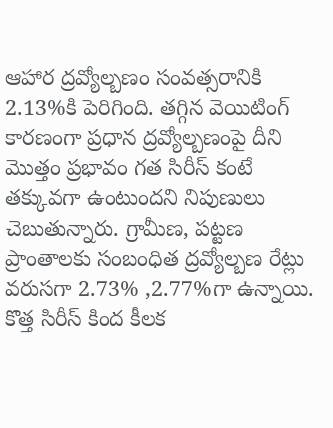ఆహార ద్రవ్యోల్బణం సంవత్సరానికి 2.13%కి పెరిగింది. తగ్గిన వెయిటింగ్ కారణంగా ప్రధాన ద్రవ్యోల్బణంపై దీని మొత్తం ప్రభావం గత సిరీస్ కంటే తక్కువగా ఉంటుందని నిపుణులు చెబుతున్నారు. గ్రామీణ, పట్టణ ప్రాంతాలకు సంబంధిత ద్రవ్యోల్బణ రేట్లు వరుసగా 2.73% ,2.77%గా ఉన్నాయి. కొత్త సిరీస్ కింద కీలక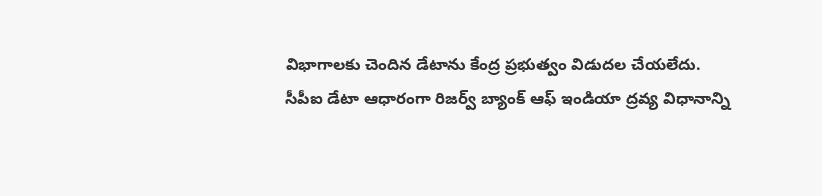విభాగాలకు చెందిన డేటాను కేంద్ర ప్రభుత్వం విడుదల చేయలేదు.
సీపీఐ డేటా ఆధారంగా రిజర్వ్ బ్యాంక్ ఆఫ్ ఇండియా ద్రవ్య విధానాన్ని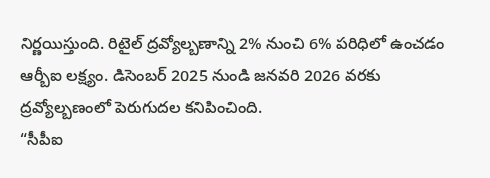నిర్ణయిస్తుంది. రిటైల్ ద్రవ్యోల్బణాన్ని 2% నుంచి 6% పరిధిలో ఉంచడం ఆర్బీఐ లక్ష్యం. డిసెంబర్ 2025 నుండి జనవరి 2026 వరకు ద్రవ్యోల్బణంలో పెరుగుదల కనిపించింది.
“సీపీఐ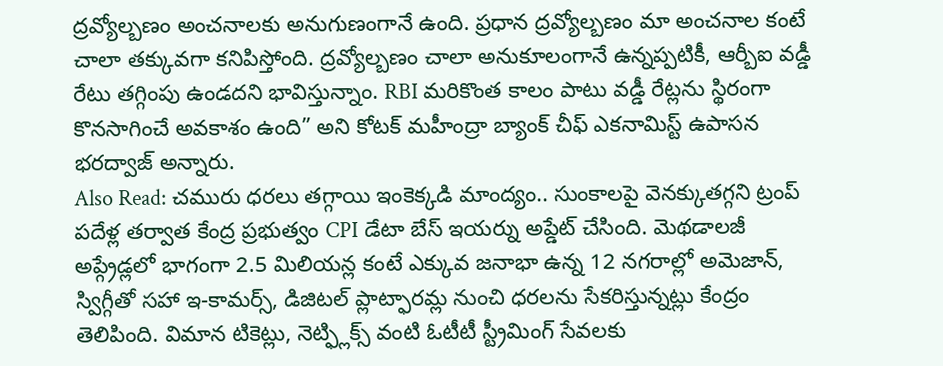ద్రవ్యోల్బణం అంచనాలకు అనుగుణంగానే ఉంది. ప్రధాన ద్రవ్యోల్బణం మా అంచనాల కంటే చాలా తక్కువగా కనిపిస్తోంది. ద్రవ్యోల్బణం చాలా అనుకూలంగానే ఉన్నప్పటికీ, ఆర్బీఐ వడ్డీ రేటు తగ్గింపు ఉండదని భావిస్తున్నాం. RBI మరికొంత కాలం పాటు వడ్డీ రేట్లను స్థిరంగా కొనసాగించే అవకాశం ఉంది” అని కోటక్ మహీంద్రా బ్యాంక్ చీఫ్ ఎకనామిస్ట్ ఉపాసన భరద్వాజ్ అన్నారు.
Also Read: చమురు ధరలు తగ్గాయి ఇంకెక్కడి మాంద్యం.. సుంకాలపై వెనక్కుతగ్గని ట్రంప్
పదేళ్ల తర్వాత కేంద్ర ప్రభుత్వం CPI డేటా బేస్ ఇయర్ను అప్డేట్ చేసింది. మెథడాలజీ అప్గ్రేడ్లలో భాగంగా 2.5 మిలియన్ల కంటే ఎక్కువ జనాభా ఉన్న 12 నగరాల్లో అమెజాన్, స్విగ్గీతో సహా ఇ-కామర్స్, డిజిటల్ ప్లాట్ఫారమ్ల నుంచి ధరలను సేకరిస్తున్నట్లు కేంద్రం తెలిపింది. విమాన టికెట్లు, నెట్ఫ్లిక్స్ వంటి ఓటీటీ స్ట్రీమింగ్ సేవలకు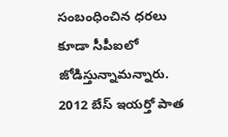సంబంధించిన ధరలు కూడా సీపీఐలో జోడిస్తున్నామన్నారు. 2012 బేస్ ఇయర్తో పాత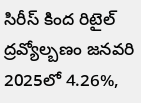సిరీస్ కింద రిటైల్ ద్రవ్యోల్బణం జనవరి 2025లో 4.26%,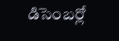డిసెంబర్లో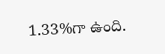1.33%గా ఉంది.